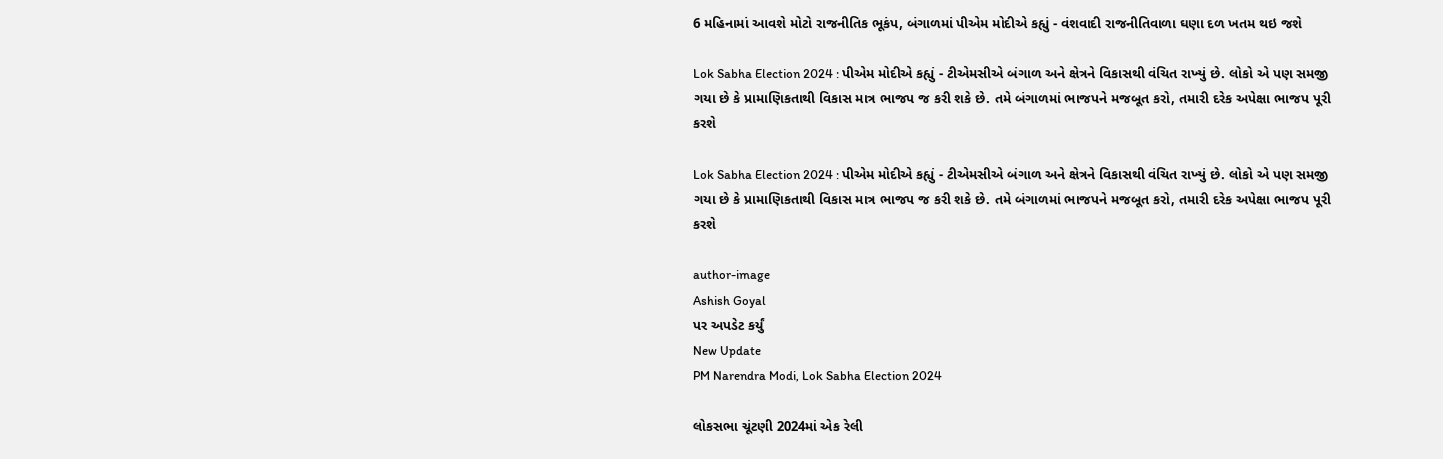6 મહિનામાં આવશે મોટો રાજનીતિક ભૂકંપ, બંગાળમાં પીએમ મોદીએ કહ્યું - વંશવાદી રાજનીતિવાળા ઘણા દળ ખતમ થઇ જશે

Lok Sabha Election 2024 : પીએમ મોદીએ કહ્યું - ટીએમસીએ બંગાળ અને ક્ષેત્રને વિકાસથી વંચિત રાખ્યું છે. લોકો એ પણ સમજી ગયા છે કે પ્રામાણિકતાથી વિકાસ માત્ર ભાજપ જ કરી શકે છે. તમે બંગાળમાં ભાજપને મજબૂત કરો, તમારી દરેક અપેક્ષા ભાજપ પૂરી કરશે

Lok Sabha Election 2024 : પીએમ મોદીએ કહ્યું - ટીએમસીએ બંગાળ અને ક્ષેત્રને વિકાસથી વંચિત રાખ્યું છે. લોકો એ પણ સમજી ગયા છે કે પ્રામાણિકતાથી વિકાસ માત્ર ભાજપ જ કરી શકે છે. તમે બંગાળમાં ભાજપને મજબૂત કરો, તમારી દરેક અપેક્ષા ભાજપ પૂરી કરશે

author-image
Ashish Goyal
પર અપડેટ કર્યું
New Update
PM Narendra Modi, Lok Sabha Election 2024

લોકસભા ચૂંટણી 2024માં એક રેલી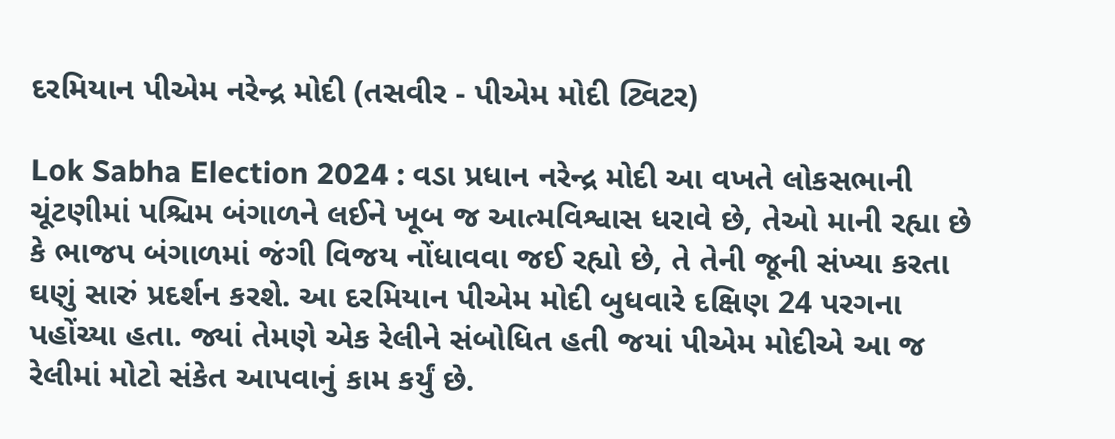દરમિયાન પીએમ નરેન્દ્ર મોદી (તસવીર - પીએમ મોદી ટ્વિટર)

Lok Sabha Election 2024 : વડા પ્રધાન નરેન્દ્ર મોદી આ વખતે લોકસભાની ચૂંટણીમાં પશ્ચિમ બંગાળને લઈને ખૂબ જ આત્મવિશ્વાસ ધરાવે છે, તેઓ માની રહ્યા છે કે ભાજપ બંગાળમાં જંગી વિજય નોંધાવવા જઈ રહ્યો છે, તે તેની જૂની સંખ્યા કરતા ઘણું સારું પ્રદર્શન કરશે. આ દરમિયાન પીએમ મોદી બુધવારે દક્ષિણ 24 પરગના પહોંચ્યા હતા. જ્યાં તેમણે એક રેલીને સંબોધિત હતી જયાં પીએમ મોદીએ આ જ રેલીમાં મોટો સંકેત આપવાનું કામ કર્યું છે.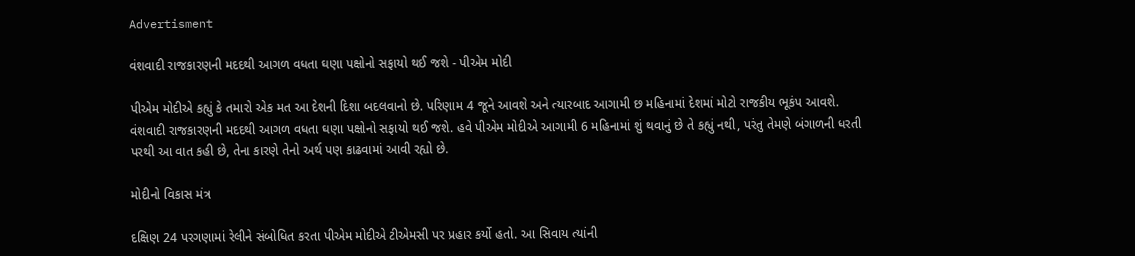Advertisment

વંશવાદી રાજકારણની મદદથી આગળ વધતા ઘણા પક્ષોનો સફાયો થઈ જશે - પીએમ મોદી

પીએમ મોદીએ કહ્યું કે તમારો એક મત આ દેશની દિશા બદલવાનો છે. પરિણામ 4 જૂને આવશે અને ત્યારબાદ આગામી છ મહિનામાં દેશમાં મોટો રાજકીય ભૂકંપ આવશે. વંશવાદી રાજકારણની મદદથી આગળ વધતા ઘણા પક્ષોનો સફાયો થઈ જશે. હવે પીએમ મોદીએ આગામી 6 મહિનામાં શું થવાનું છે તે કહ્યું નથી, પરંતુ તેમણે બંગાળની ધરતી પરથી આ વાત કહી છે, તેના કારણે તેનો અર્થ પણ કાઢવામાં આવી રહ્યો છે.

મોદીનો વિકાસ મંત્ર

દક્ષિણ 24 પરગણામાં રેલીને સંબોધિત કરતા પીએમ મોદીએ ટીએમસી પર પ્રહાર કર્યો હતો. આ સિવાય ત્યાંની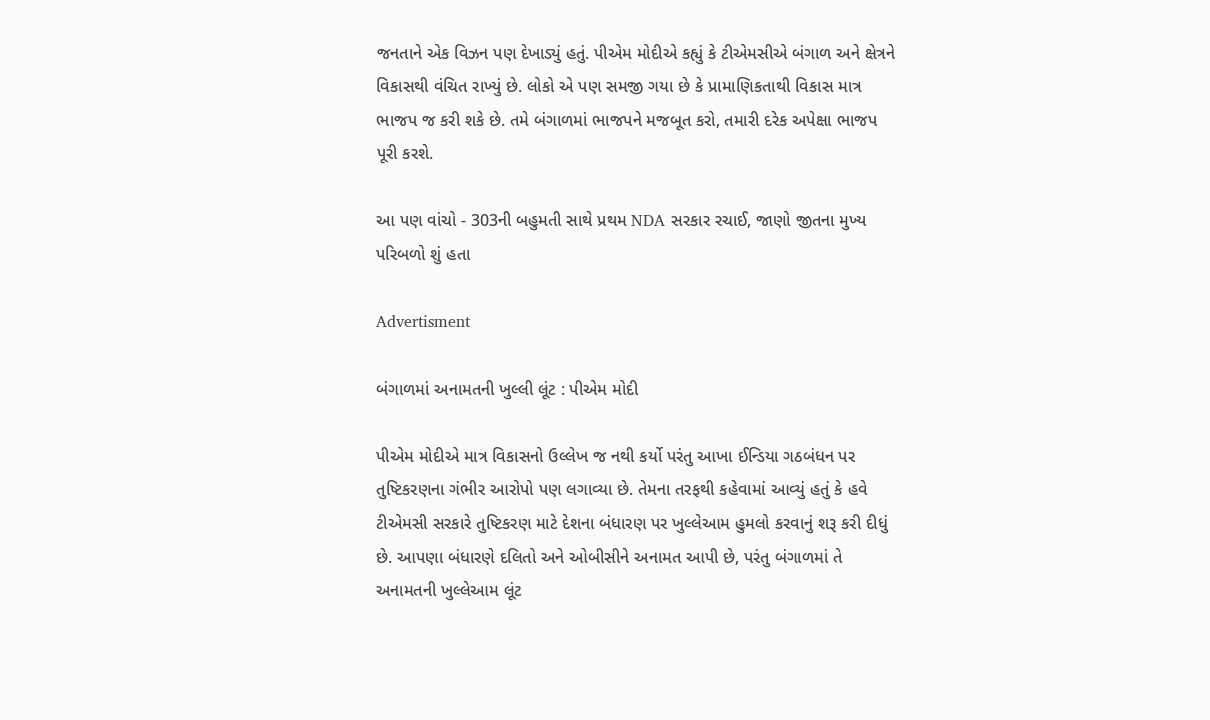જનતાને એક વિઝન પણ દેખાડ્યું હતું. પીએમ મોદીએ કહ્યું કે ટીએમસીએ બંગાળ અને ક્ષેત્રને વિકાસથી વંચિત રાખ્યું છે. લોકો એ પણ સમજી ગયા છે કે પ્રામાણિકતાથી વિકાસ માત્ર ભાજપ જ કરી શકે છે. તમે બંગાળમાં ભાજપને મજબૂત કરો, તમારી દરેક અપેક્ષા ભાજપ પૂરી કરશે.

આ પણ વાંચો - 303ની બહુમતી સાથે પ્રથમ NDA સરકાર રચાઈ, જાણો જીતના મુખ્ય પરિબળો શું હતા

Advertisment

બંગાળમાં અનામતની ખુલ્લી લૂંટ : પીએમ મોદી

પીએમ મોદીએ માત્ર વિકાસનો ઉલ્લેખ જ નથી કર્યો પરંતુ આખા ઈન્ડિયા ગઠબંધન પર તુષ્ટિકરણના ગંભીર આરોપો પણ લગાવ્યા છે. તેમના તરફથી કહેવામાં આવ્યું હતું કે હવે ટીએમસી સરકારે તુષ્ટિકરણ માટે દેશના બંધારણ પર ખુલ્લેઆમ હુમલો કરવાનું શરૂ કરી દીધું છે. આપણા બંધારણે દલિતો અને ઓબીસીને અનામત આપી છે, પરંતુ બંગાળમાં તે અનામતની ખુલ્લેઆમ લૂંટ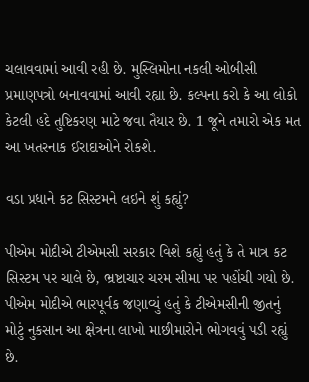ચલાવવામાં આવી રહી છે. મુસ્લિમોના નકલી ઓબીસી પ્રમાણપત્રો બનાવવામાં આવી રહ્યા છે. કલ્પના કરો કે આ લોકો કેટલી હદે તુષ્ટિકરણ માટે જવા તૈયાર છે. 1 જૂને તમારો એક મત આ ખતરનાક ઈરાદાઓને રોકશે.

વડા પ્રધાને કટ સિસ્ટમને લઇને શું કહ્યું?

પીએમ મોદીએ ટીએમસી સરકાર વિશે કહ્યું હતું કે તે માત્ર કટ સિસ્ટમ પર ચાલે છે, ભ્રષ્ટાચાર ચરમ સીમા પર પહોંચી ગયો છે. પીએમ મોદીએ ભારપૂર્વક જણાવ્યું હતું કે ટીએમસીની જીતનું મોટું નુકસાન આ ક્ષેત્રના લાખો માછીમારોને ભોગવવું પડી રહ્યું છે.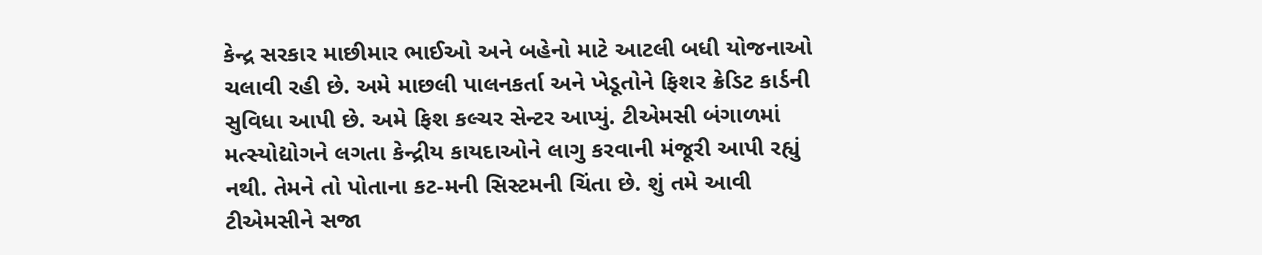કેન્દ્ર સરકાર માછીમાર ભાઈઓ અને બહેનો માટે આટલી બધી યોજનાઓ ચલાવી રહી છે. અમે માછલી પાલનકર્તા અને ખેડૂતોને ફિશર ક્રેડિટ કાર્ડની સુવિધા આપી છે. અમે ફિશ કલ્ચર સેન્ટર આપ્યું. ટીએમસી બંગાળમાં મત્સ્યોદ્યોગને લગતા કેન્દ્રીય કાયદાઓને લાગુ કરવાની મંજૂરી આપી રહ્યું નથી. તેમને તો પોતાના કટ-મની સિસ્ટમની ચિંતા છે. શું તમે આવી ટીએમસીને સજા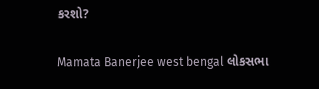કરશો?

Mamata Banerjee west bengal લોકસભા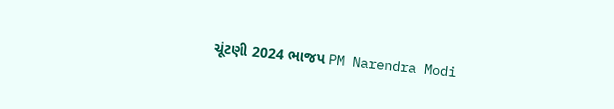ચૂંટણી 2024 ભાજપ PM Narendra Modi